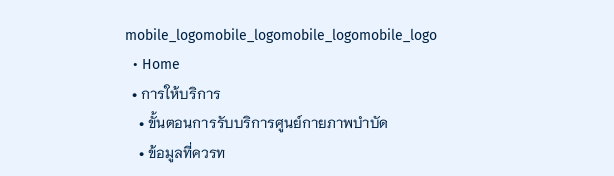mobile_logomobile_logomobile_logomobile_logo
  • Home
  • การให้บริการ
    • ขั้นตอนการรับบริการศูนย์กายภาพบำบัด
    • ข้อมูลที่ควรท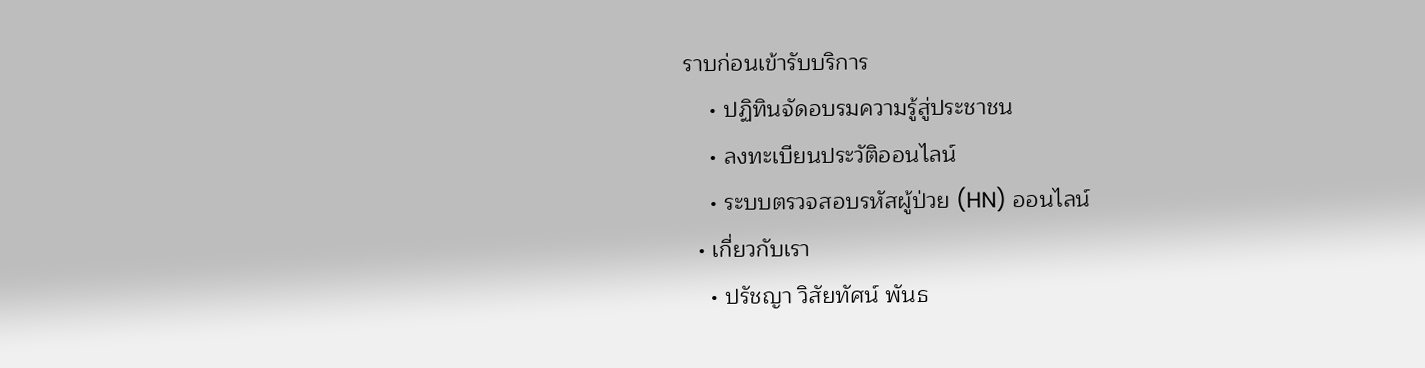ราบก่อนเข้ารับบริการ
    • ปฏิทินจัดอบรมความรู้สู่ประชาชน
    • ลงทะเบียนประวัติออนไลน์
    • ระบบตรวจสอบรหัสผู้ป่วย (HN) ออนไลน์
  • เกี่ยวกับเรา
    • ปรัชญา วิสัยทัศน์ พันธ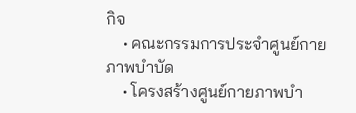กิจ
    • คณะกรรมการประจำศูนย์กายภาพบำบัด
    • โครงสร้างศูนย์กายภาพบำ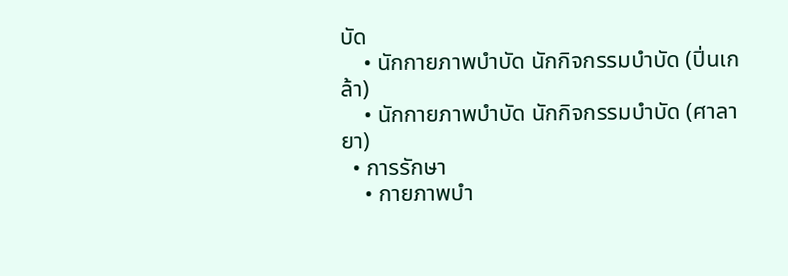บัด
    • นักกายภาพบำบัด นักกิจกรรมบำบัด (ปิ่นเกล้า)
    • นักกายภาพบำบัด นักกิจกรรมบำบัด (ศาลายา)
  • การรักษา
    • กายภาพบำ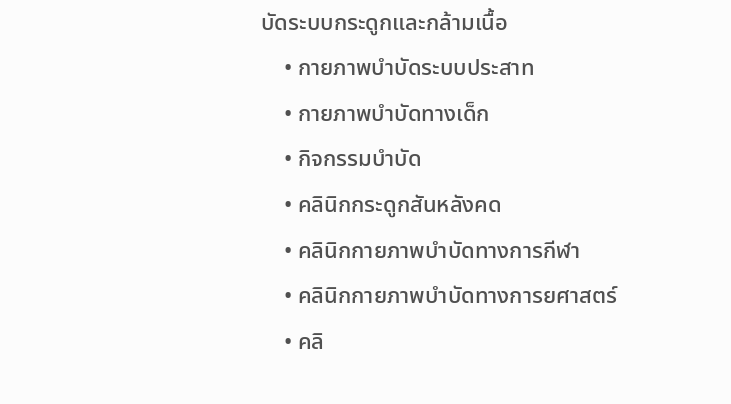บัดระบบกระดูกและกล้ามเนื้อ
    • กายภาพบำบัดระบบประสาท
    • กายภาพบำบัดทางเด็ก
    • กิจกรรมบำบัด
    • คลินิกกระดูกสันหลังคด
    • คลินิกกายภาพบำบัดทางการกีฬา
    • คลินิกกายภาพบำบัดทางการยศาสตร์
    • คลิ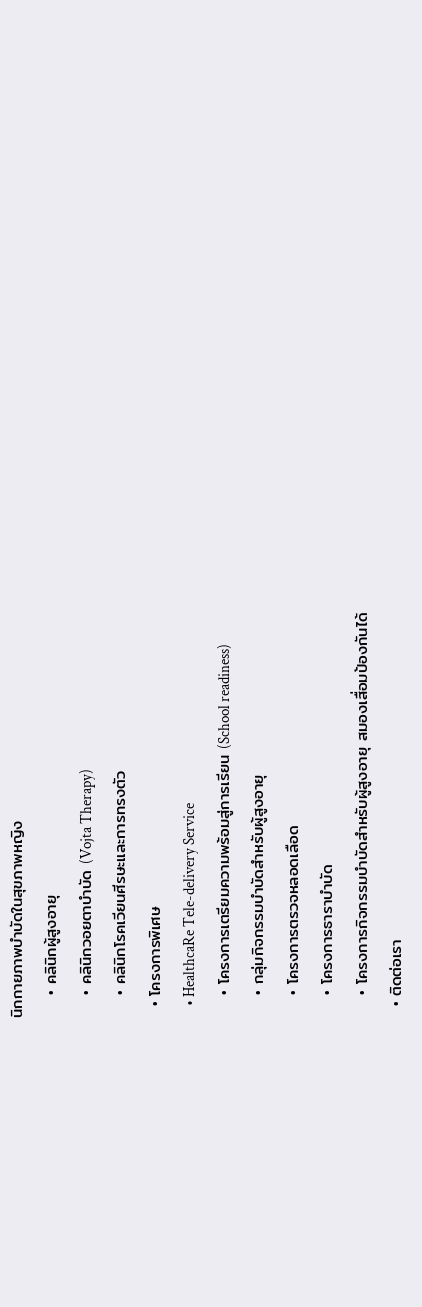นิกกายภาพบำบัดในสุขภาพหญิง
    • คลินิกผู้สูงอายุ
    • คลินิกวอยตาบำบัด (Vojta Therapy)
    • คลินิกโรคเวียนศีรษะและการทรงตัว
  • โครงการพิเศษ
    • HealthcaRe Tele-delivery Service
    • โครงการเตรียมความพร้อมสู่การเรียน (School readiness)
    • กลุ่มกิจกรรมบำบัดสำหรับผู้สูงอายุ
    • โครงการตรวจหลอดเลือด
    • โครงการธาราบำบัด
    • โครงการกิจกรรมบำบัดสำหรับผู้สูงอายุ สมองเสื่อมป้องกันได้
  • ติดต่อเรา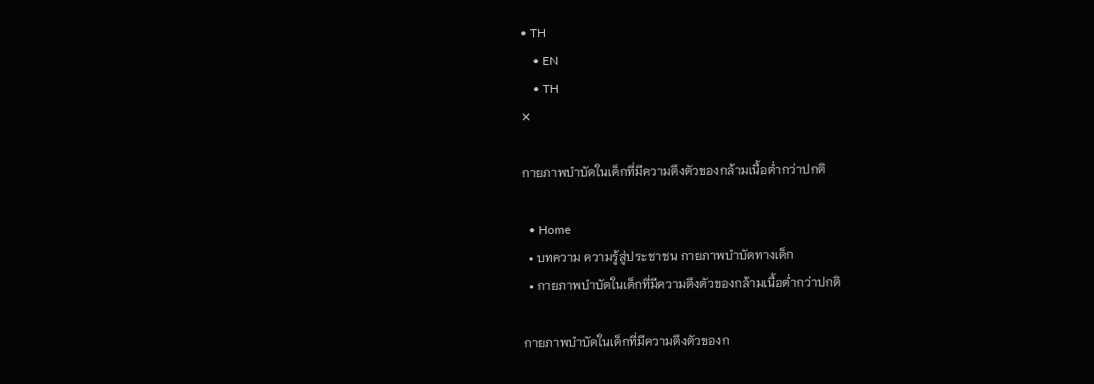• TH
    • EN
    • TH
✕

กายภาพบำบัดในเด็กที่มีความตึงตัวของกล้ามเนื้อต่ำกว่าปกติ

  • Home
  • บทความ ความรู้สู่ประชาชน กายภาพบำบัดทางเด็ก
  • กายภาพบำบัดในเด็กที่มีความตึงตัวของกล้ามเนื้อต่ำกว่าปกติ

กายภาพบำบัดในเด็กที่มีความตึงตัวของก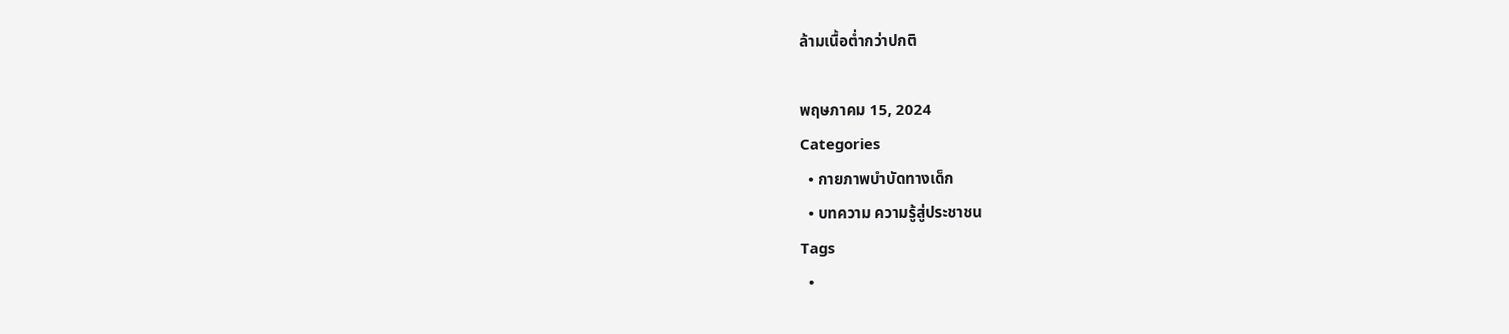ล้ามเนื้อต่ำกว่าปกติ

พฤษภาคม 15, 2024
Categories
  • กายภาพบำบัดทางเด็ก
  • บทความ ความรู้สู่ประชาชน
Tags
  •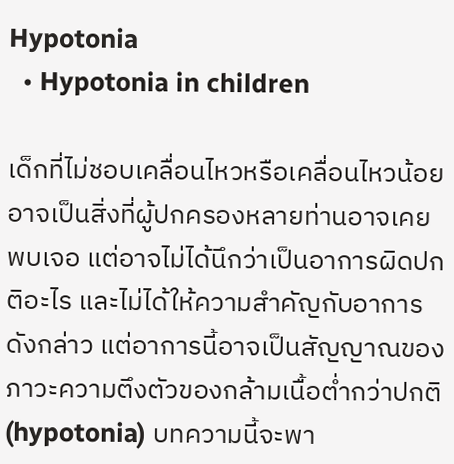Hypotonia
  • Hypotonia in children

เด็กที่ไม่ชอบเคลื่อนไหวหรือเคลื่อนไหวน้อย อาจเป็นสิ่งที่ผู้ปกครองหลายท่านอาจเคยพบเจอ แต่อาจไม่ได้นึกว่าเป็นอาการผิดปกติอะไร และไม่ได้ให้ความสำคัญกับอาการดังกล่าว แต่อาการนี้อาจเป็นสัญญาณของภาวะความตึงตัวของกล้ามเนื้อต่ำกว่าปกติ (hypotonia) บทความนี้จะพา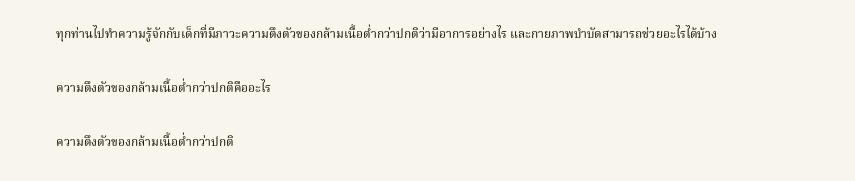ทุกท่านไปทำความรู้จักกับเด็กที่มีภาวะความตึงตัวของกล้ามเนื้อต่ำกว่าปกติว่ามีอาการอย่างไร และกายภาพบำบัดสามารถช่วยอะไรได้บ้าง

ความตึงตัวของกล้ามเนื้อต่ำกว่าปกติคืออะไร

ความตึงตัวของกล้ามเนื้อต่ำกว่าปกติ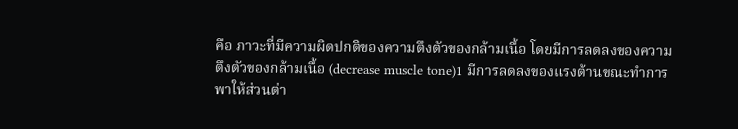คือ ภาวะที่มีความผิดปกติของความตึงตัวของกล้ามเนื้อ โดยมีการลดลงของความตึงตัวของกล้ามเนื้อ (decrease muscle tone)1 มีการลดลงของแรงต้านขณะทำการพาให้ส่วนต่า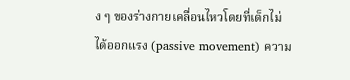ง ๆ ของร่างกายเคลื่อนไหวโดยที่เด็กไม่ได้ออกแรง (passive movement) ความ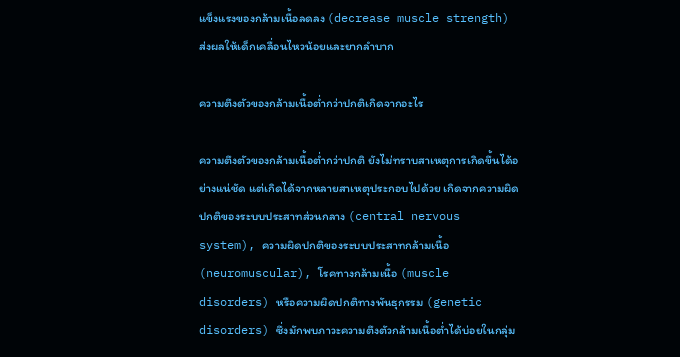แข็งแรงของกล้ามเนื้อลดลง (decrease muscle strength) ส่งผลให้เด็กเคลื่อนไหวน้อยและยากลำบาก

ความตึงตัวของกล้ามเนื้อต่ำกว่าปกติเกิดจากอะไร

ความตึงตัวของกล้ามเนื้อต่ำกว่าปกติ ยังไม่ทราบสาเหตุการเกิดขึ้นได้อย่างแน่ชัด แต่เกิดได้จากหลายสาเหตุประกอบไปด้วย เกิดจากความผิดปกติของระบบประสาทส่วนกลาง (central nervous system), ความผิดปกติของระบบประสาทกล้ามเนื้อ (neuromuscular), โรคทางกล้ามเนื้อ (muscle disorders) หรือความผิดปกติทางพันธุกรรม (genetic disorders) ซึ่งมักพบภาวะความตึงตัวกล้ามเนื้อต่ำได้บ่อยในกลุ่ม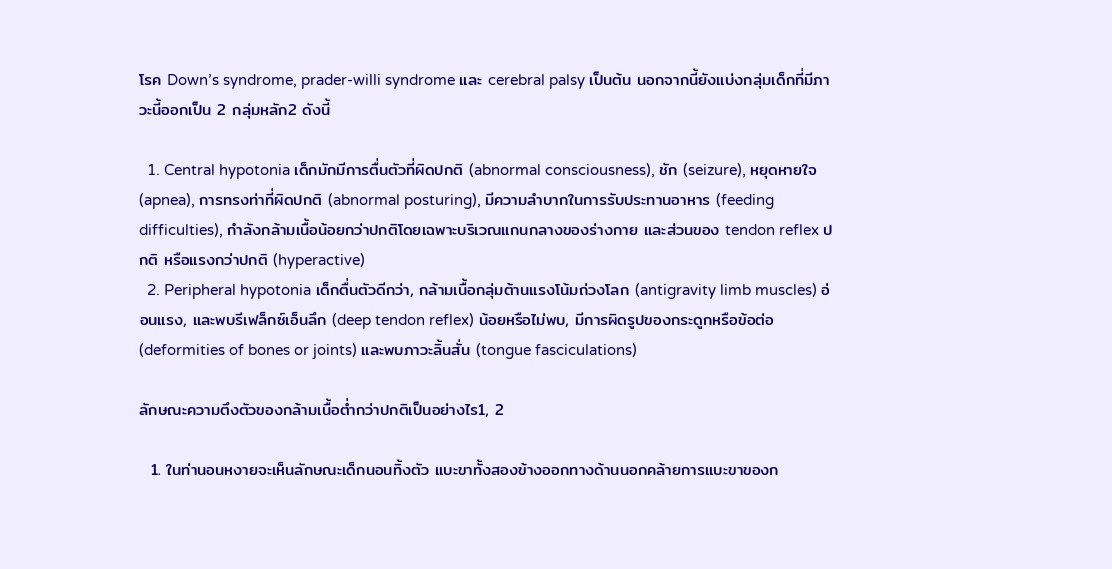โรค Down’s syndrome, prader-willi syndrome และ cerebral palsy เป็นต้น นอกจากนี้ยังแบ่งกลุ่มเด็กที่มีภาวะนี้ออกเป็น 2 กลุ่มหลัก2 ดังนี้

  1. Central hypotonia เด็กมักมีการตื่นตัวที่ผิดปกติ (abnormal consciousness), ชัก (seizure), หยุดหายใจ (apnea), การทรงท่าที่ผิดปกติ (abnormal posturing), มีความลำบากในการรับประทานอาหาร (feeding difficulties), กำลังกล้ามเนื้อน้อยกว่าปกติโดยเฉพาะบริเวณแกนกลางของร่างกาย และส่วนของ tendon reflex ปกติ หรือแรงกว่าปกติ (hyperactive)
  2. Peripheral hypotonia เด็กตื่นตัวดีกว่า, กล้ามเนื้อกลุ่มต้านแรงโน้มถ่วงโลก (antigravity limb muscles) อ่อนแรง, และพบรีเฟล็กซ์เอ็นลึก (deep tendon reflex) น้อยหรือไม่พบ, มีการผิดรูปของกระดูกหรือข้อต่อ (deformities of bones or joints) และพบภาวะลิ้นสั่น (tongue fasciculations)

ลักษณะความตึงตัวของกล้ามเนื้อต่ำกว่าปกติเป็นอย่างไร1, 2

  1. ในท่านอนหงายจะเห็นลักษณะเด็กนอนทิ้งตัว แบะขาทั้งสองข้างออกทางด้านนอกคล้ายการแบะขาของก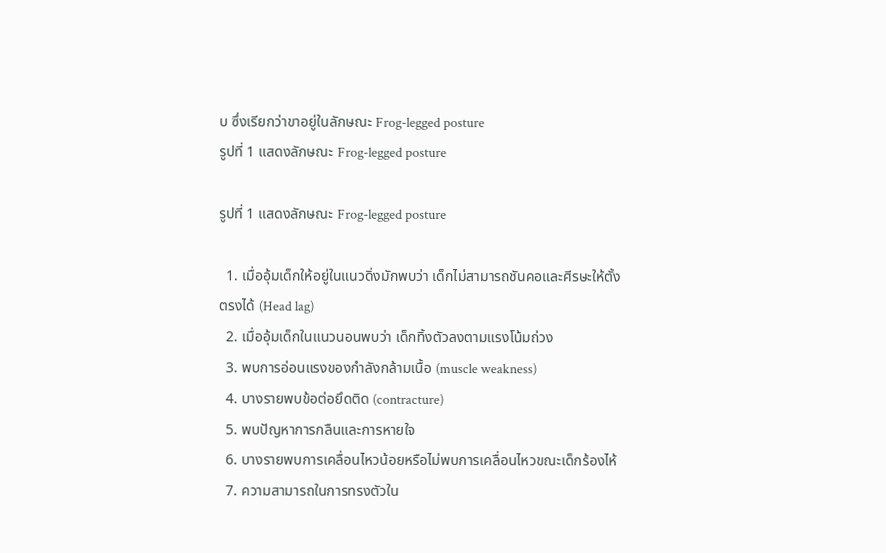บ ซึ่งเรียกว่าขาอยู่ในลักษณะ Frog-legged posture
รูปที่ 1 แสดงลักษณะ Frog-legged posture

รูปที่ 1 แสดงลักษณะ Frog-legged posture

  1. เมื่ออุ้มเด็กให้อยู่ในแนวดิ่งมักพบว่า เด็กไม่สามารถชันคอและศีรษะให้ตั้งตรงได้ (Head lag)
  2. เมื่ออุ้มเด็กในแนวนอนพบว่า เด็กทิ้งตัวลงตามแรงโน้มถ่วง
  3. พบการอ่อนแรงของกำลังกล้ามเนื้อ (muscle weakness)
  4. บางรายพบข้อต่อยึดติด (contracture)
  5. พบปัญหาการกลืนและการหายใจ
  6. บางรายพบการเคลื่อนไหวน้อยหรือไม่พบการเคลื่อนไหวขณะเด็กร้องไห้
  7. ความสามารถในการทรงตัวใน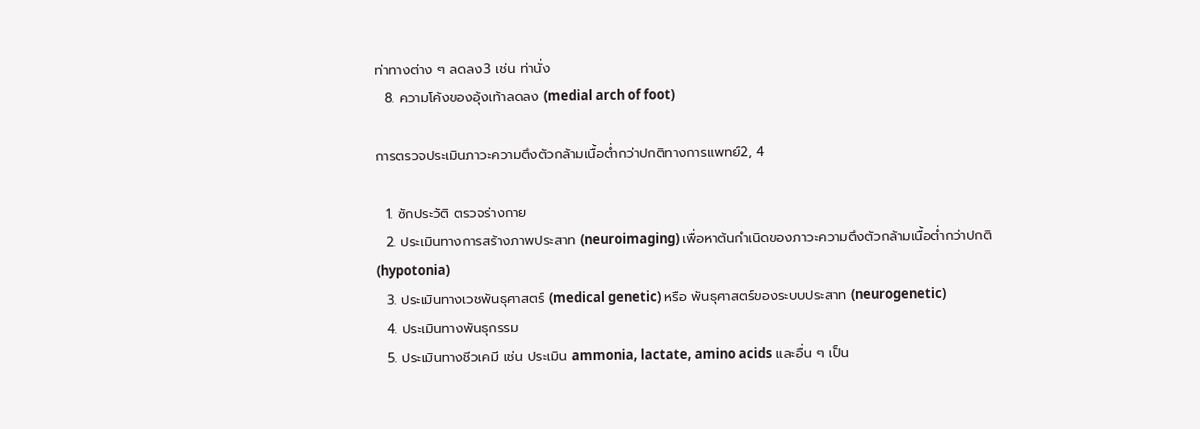ท่าทางต่าง ๆ ลดลง3 เช่น ท่านั่ง
  8. ความโค้งของอุ้งเท้าลดลง (medial arch of foot)

การตรวจประเมินภาวะความตึงตัวกล้ามเนื้อต่ำกว่าปกติทางการแพทย์2, 4

  1. ซักประวัติ ตรวจร่างกาย
  2. ประเมินทางการสร้างภาพประสาท (neuroimaging) เพื่อหาต้นกำเนิดของภาวะความตึงตัวกล้ามเนื้อต่ำกว่าปกติ (hypotonia)
  3. ประเมินทางเวชพันธุศาสตร์ (medical genetic) หรือ พันธุศาสตร์ของระบบประสาท (neurogenetic)
  4. ประเมินทางพันธุกรรม
  5. ประเมินทางชีวเคมี เช่น ประเมิน ammonia, lactate, amino acids และอื่น ๆ เป็น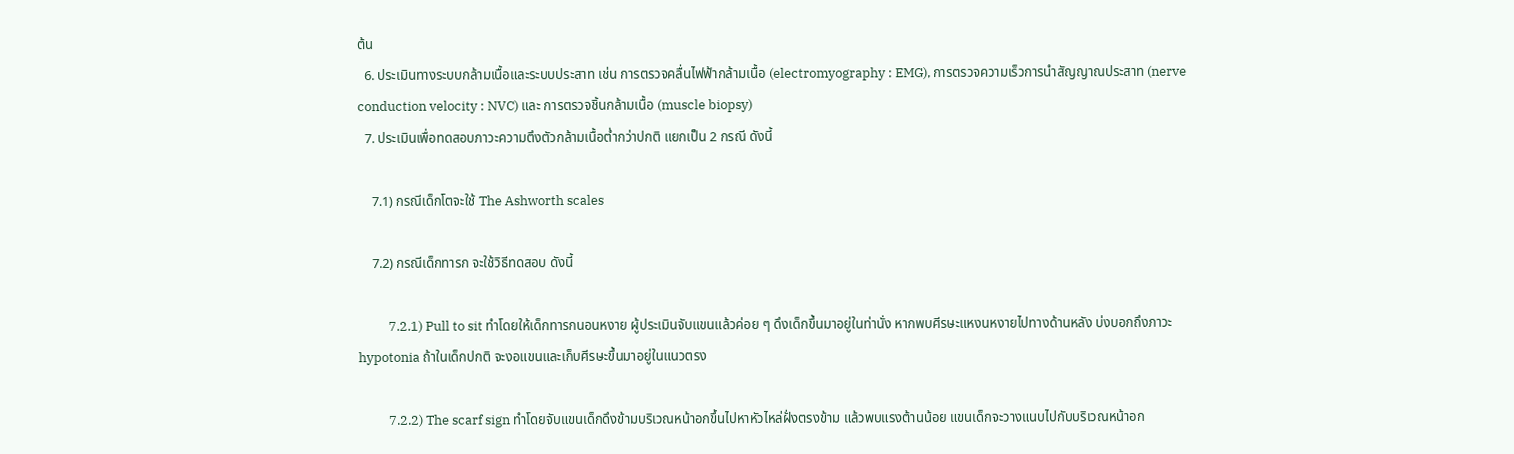ต้น
  6. ประเมินทางระบบกล้ามเนื้อและระบบประสาท เช่น การตรวจคลื่นไฟฟ้ากล้ามเนื้อ (electromyography : EMG), การตรวจความเร็วการนำสัญญาณประสาท (nerve conduction velocity : NVC) และ การตรวจชิ้นกล้ามเนื้อ (muscle biopsy)
  7. ประเมินเพื่อทดสอบภาวะความตึงตัวกล้ามเนื้อต่ำกว่าปกติ แยกเป็น 2 กรณี ดังนี้

    7.1) กรณีเด็กโตจะใช้ The Ashworth scales

    7.2) กรณีเด็กทารก จะใช้วิธีทดสอบ ดังนี้

          7.2.1) Pull to sit ทำโดยให้เด็กทารกนอนหงาย ผู้ประเมินจับแขนแล้วค่อย ๆ ดึงเด็กขึ้นมาอยู่ในท่านั่ง หากพบศีรษะแหงนหงายไปทางด้านหลัง บ่งบอกถึงภาวะ hypotonia ถ้าในเด็กปกติ จะงอแขนและเก็บศีรษะขึ้นมาอยู่ในแนวตรง

          7.2.2) The scarf sign ทำโดยจับแขนเด็กดึงข้ามบริเวณหน้าอกขึ้นไปหาหัวไหล่ฝั่งตรงข้าม แล้วพบแรงต้านน้อย แขนเด็กจะวางแนบไปกับบริเวณหน้าอก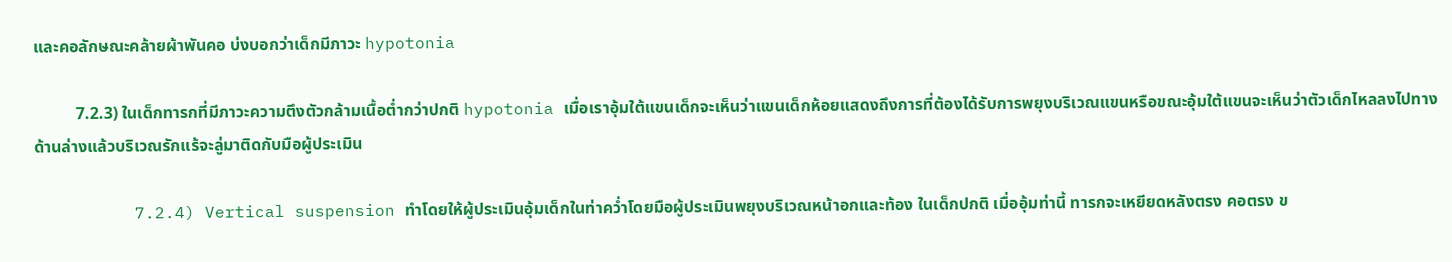และคอลักษณะคล้ายผ้าพันคอ บ่งบอกว่าเด็กมีภาวะ hypotonia

          7.2.3) ในเด็กทารกที่มีภาวะความตึงตัวกล้ามเนื้อต่ำกว่าปกติ hypotonia เมื่อเราอุ้มใต้แขนเด็กจะเห็นว่าแขนเด็กห้อยแสดงถึงการที่ต้องได้รับการพยุงบริเวณแขนหรือขณะอุ้มใต้แขนจะเห็นว่าตัวเด็กไหลลงไปทางด้านล่างแล้วบริเวณรักแร้จะลู่มาติดกับมือผู้ประเมิน

          7.2.4) Vertical suspension ทำโดยให้ผู้ประเมินอุ้มเด็กในท่าคว่ำโดยมือผู้ประเมินพยุงบริเวณหน้าอกและท้อง ในเด็กปกติ เมื่ออุ้มท่านี้ ทารกจะเหยียดหลังตรง คอตรง ข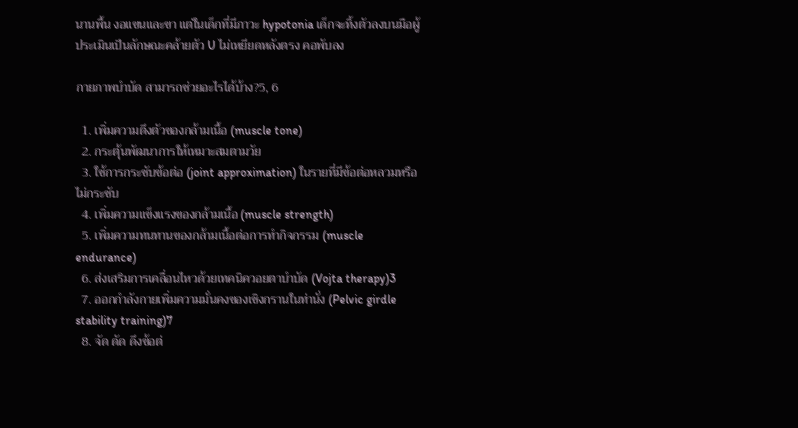นานพื้น งอแขนและขา แต่ในเด็กที่มีภาวะ hypotonia เด็กจะทิ้งตัวลงบนมือผู้ประเมินเป็นลักษณะคล้ายตัว U ไม่เหยียดหลังตรง คอพับลง

กายภาพบำบัด สามารถช่วยอะไรได้บ้าง?5, 6

  1. เพิ่มความตึงตัวของกล้ามเนื้อ (muscle tone)
  2. กระตุ้นพัฒนาการให้เหมาะสมตามวัย
  3. ใช้การกระชับข้อต่อ (joint approximation) ในรายที่มีข้อต่อหลวมหรือไม่กระชับ
  4. เพิ่มความแข็งแรงของกล้ามเนื้อ (muscle strength)
  5. เพิ่มความทนทานของกล้ามเนื้อต่อการทำกิจกรรม (muscle endurance)
  6. ส่งเสริมการเคลื่อนไหวด้วยเทคนิควอยตาบำบัด (Vojta therapy)3
  7. ออกกำลังกายเพิ่มความมั่นคงของเชิงกรานในท่านั่ง (Pelvic girdle stability training)7
  8. จัด ดัด ดึงข้อต่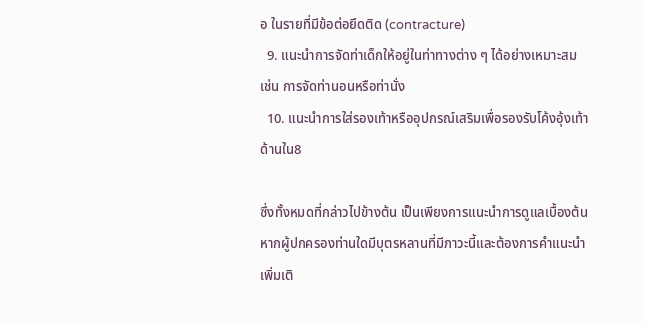อ ในรายที่มีข้อต่อยึดติด (contracture)
  9. แนะนำการจัดท่าเด็กให้อยู่ในท่าทางต่าง ๆ ได้อย่างเหมาะสม เช่น การจัดท่านอนหรือท่านั่ง
  10. แนะนำการใส่รองเท้าหรืออุปกรณ์เสริมเพื่อรองรับโค้งอุ้งเท้าด้านใน8

ซึ่งทั้งหมดที่กล่าวไปข้างต้น เป็นเพียงการแนะนำการดูแลเบื้องต้น หากผู้ปกครองท่านใดมีบุตรหลานที่มีภาวะนี้และต้องการคำแนะนำเพิ่มเติ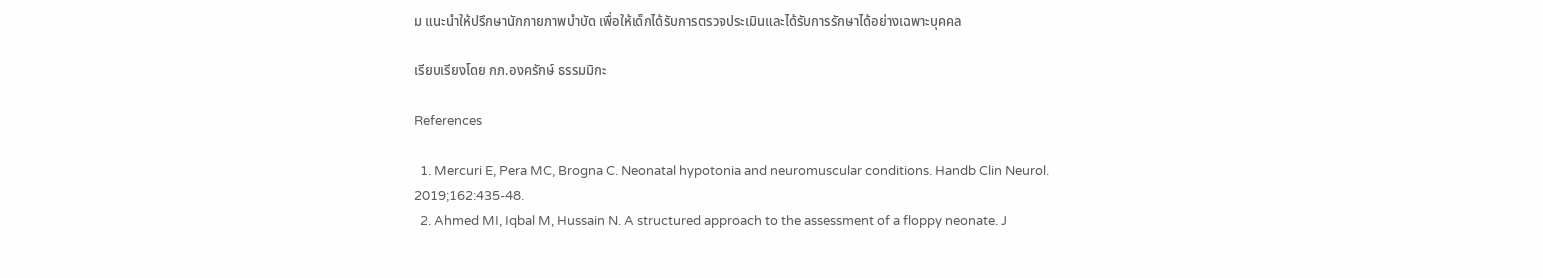ม แนะนำให้ปรึกษานักกายภาพบำบัด เพื่อให้เด็กได้รับการตรวจประเมินและได้รับการรักษาได้อย่างเฉพาะบุคคล

เรียบเรียงโดย กภ.องครักษ์ ธรรมมิกะ

References

  1. Mercuri E, Pera MC, Brogna C. Neonatal hypotonia and neuromuscular conditions. Handb Clin Neurol. 2019;162:435-48.
  2. Ahmed MI, Iqbal M, Hussain N. A structured approach to the assessment of a floppy neonate. J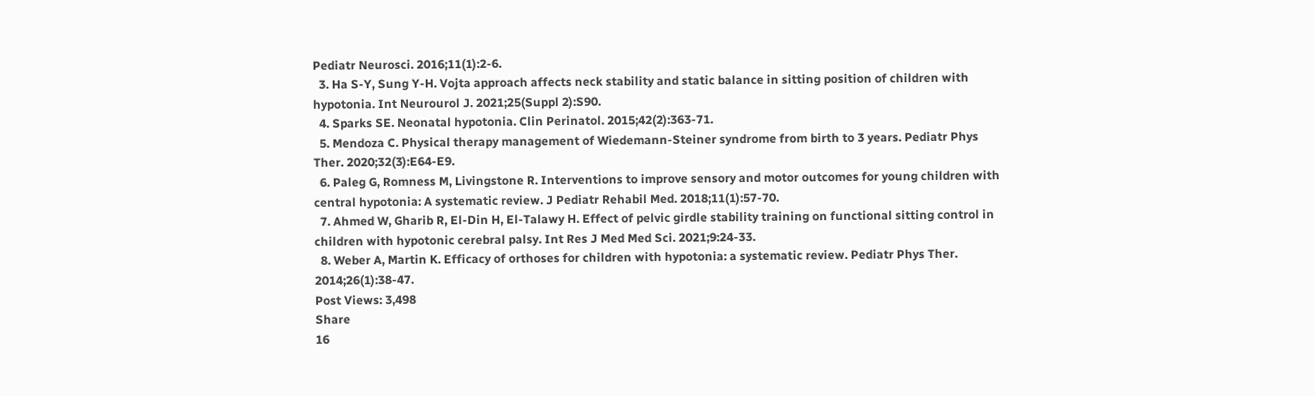Pediatr Neurosci. 2016;11(1):2-6.
  3. Ha S-Y, Sung Y-H. Vojta approach affects neck stability and static balance in sitting position of children with hypotonia. Int Neurourol J. 2021;25(Suppl 2):S90.
  4. Sparks SE. Neonatal hypotonia. Clin Perinatol. 2015;42(2):363-71.
  5. Mendoza C. Physical therapy management of Wiedemann-Steiner syndrome from birth to 3 years. Pediatr Phys Ther. 2020;32(3):E64-E9.
  6. Paleg G, Romness M, Livingstone R. Interventions to improve sensory and motor outcomes for young children with central hypotonia: A systematic review. J Pediatr Rehabil Med. 2018;11(1):57-70.
  7. Ahmed W, Gharib R, El-Din H, El-Talawy H. Effect of pelvic girdle stability training on functional sitting control in children with hypotonic cerebral palsy. Int Res J Med Med Sci. 2021;9:24-33.
  8. Weber A, Martin K. Efficacy of orthoses for children with hypotonia: a systematic review. Pediatr Phys Ther. 2014;26(1):38-47.
Post Views: 3,498
Share
16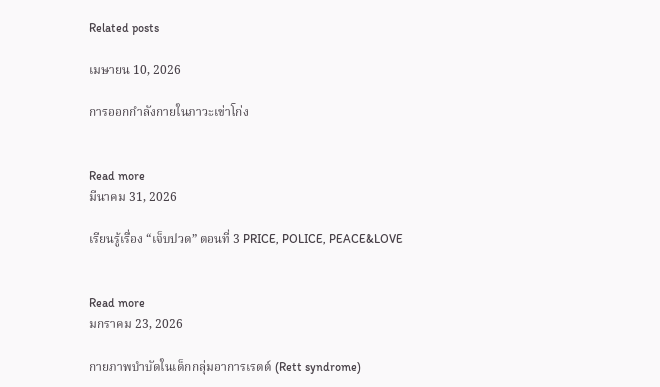Related posts

เมษายน 10, 2026

การออกกำลังกายในภาวะเข่าโก่ง


Read more
มีนาคม 31, 2026

เรียนรู้เรื่อง “เจ็บปวด” ตอนที่ 3 PRICE, POLICE, PEACE&LOVE


Read more
มกราคม 23, 2026

กายภาพบำบัดในเด็กกลุ่มอาการเรตต์ (Rett syndrome)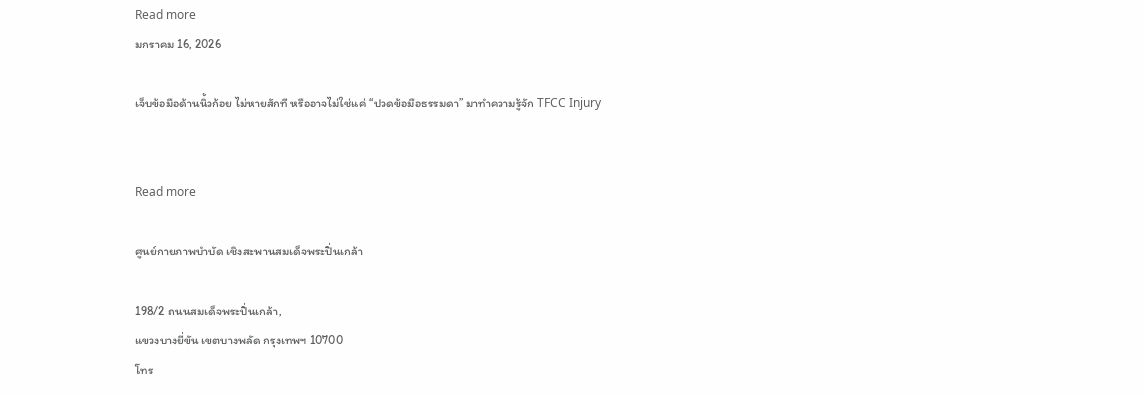Read more
มกราคม 16, 2026

เจ็บข้อมือด้านนิ้วก้อย ไม่หายสักที หรืออาจไม่ใช่แค่ “ปวดข้อมือธรรมดา” มาทำความรู้จัก TFCC Injury


Read more

ศูนย์กายภาพบำบัด เชิงสะพานสมเด็จพระปิ่นเกล้า

198/2 ถนนสมเด็จพระปิ่นเกล้า,
แขวงบางยี่ขัน เขตบางพลัด กรุงเทพฯ 10700
โทร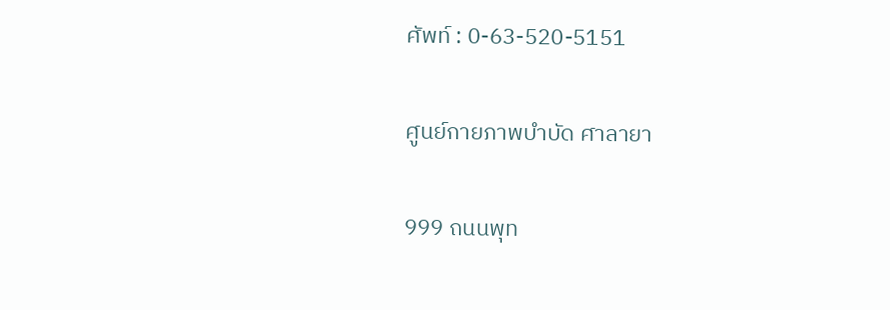ศัพท์ : 0-63-520-5151

ศูนย์กายภาพบำบัด ศาลายา

999 ถนนพุท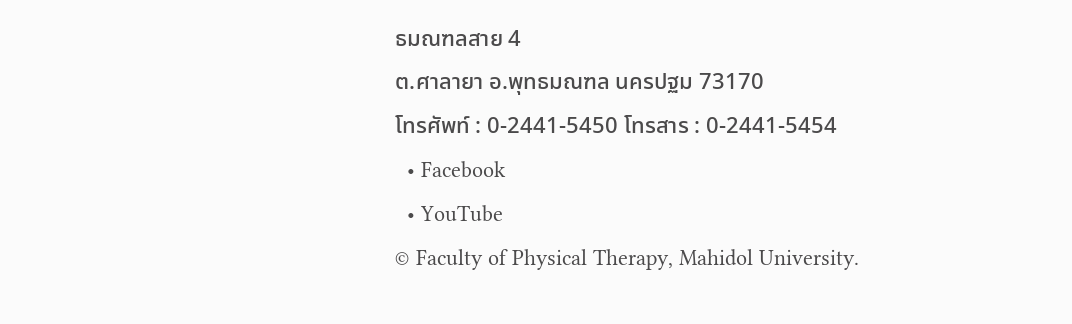ธมณฑลสาย 4
ต.ศาลายา อ.พุทธมณฑล นครปฐม 73170
โทรศัพท์ : 0-2441-5450 โทรสาร : 0-2441-5454
  • Facebook
  • YouTube
© Faculty of Physical Therapy, Mahidol University.